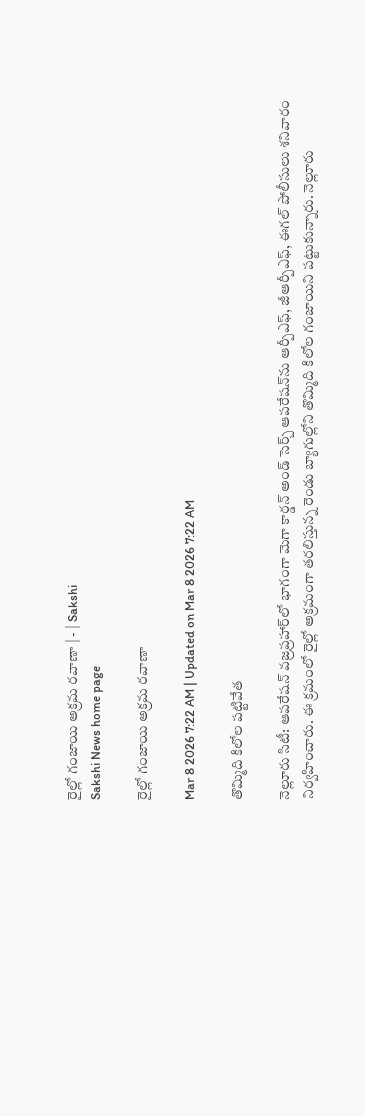రైల్లో గంజాయి అక్రమ రవాణా | - | Sakshi
Sakshi News home page

రైల్లో గంజాయి అక్రమ రవాణా

Mar 8 2026 7:22 AM | Updated on Mar 8 2026 7:22 AM

తొమ్మిది కిలోల పట్టివేత

నెల్లూరు సిటీ: ఆపరేషన్‌ వజ్రప్రహార్‌లో భాగంగా మెగా కార్డన్‌ అండ్‌ సెర్చ్‌ ఆపరేషన్‌ను ఆర్పీఎఫ్‌, జీఆర్పీఎఫ్‌, ఈగల్‌ పోలీసులు శనివారం నిర్వహించారు. ఈ క్రమంలో రైల్లో అక్రమంగా తరలిస్తున్న రెండు బ్యాగుల్లోని తొమ్మిది కిలోల గంజాయిని పట్టుకున్నారు. నెల్లూరు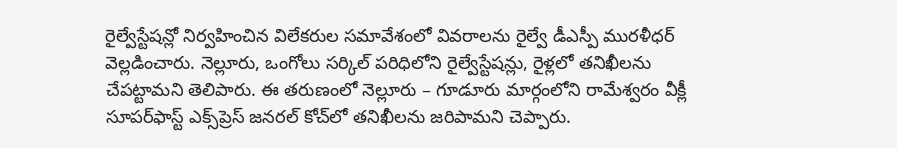రైల్వేస్టేషన్లో నిర్వహించిన విలేకరుల సమావేశంలో వివరాలను రైల్వే డీఎస్పీ మురళీధర్‌ వెల్లడించారు. నెల్లూరు, ఒంగోలు సర్కిల్‌ పరిధిలోని రైల్వేస్టేషన్లు, రైళ్లలో తనిఖీలను చేపట్టామని తెలిపారు. ఈ తరుణంలో నెల్లూరు – గూడూరు మార్గంలోని రామేశ్వరం వీక్లీ సూపర్‌ఫాస్ట్‌ ఎక్స్‌ప్రెస్‌ జనరల్‌ కోచ్‌లో తనిఖీలను జరిపామని చెప్పారు.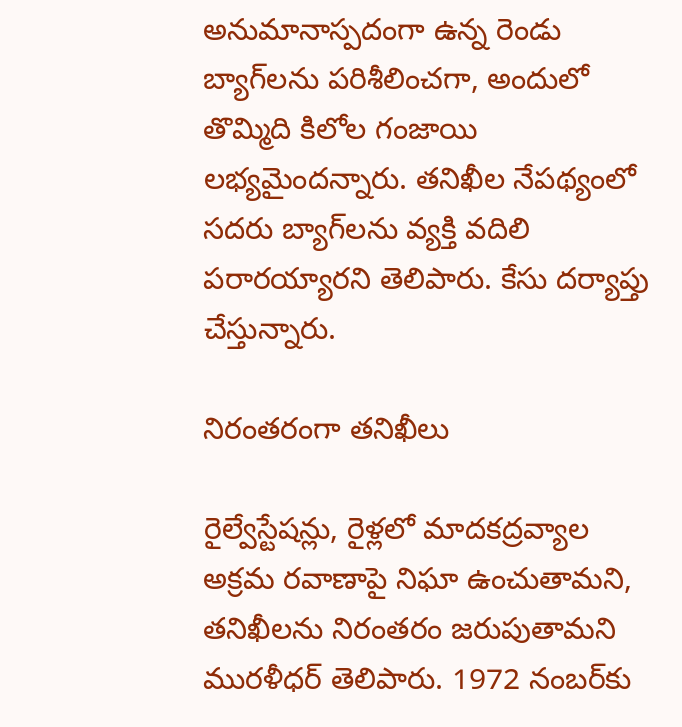అనుమానాస్పదంగా ఉన్న రెండు బ్యాగ్‌లను పరిశీలించగా, అందులో తొమ్మిది కిలోల గంజాయి లభ్యమైందన్నారు. తనిఖీల నేపథ్యంలో సదరు బ్యాగ్‌లను వ్యక్తి వదిలి పరారయ్యారని తెలిపారు. కేసు దర్యాప్తు చేస్తున్నారు.

నిరంతరంగా తనిఖీలు

రైల్వేస్టేషన్లు, రైళ్లలో మాదకద్రవ్యాల అక్రమ రవాణాపై నిఘా ఉంచుతామని, తనిఖీలను నిరంతరం జరుపుతామని మురళీధర్‌ తెలిపారు. 1972 నంబర్‌కు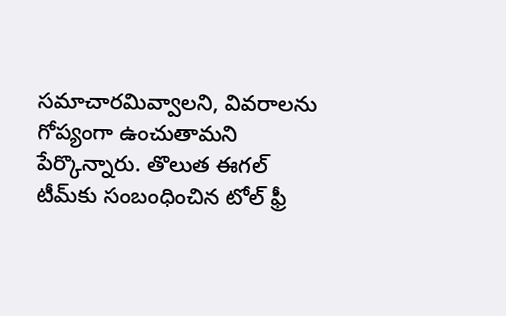సమాచారమివ్వాలని, వివరాలను గోప్యంగా ఉంచుతామని పేర్కొన్నారు. తొలుత ఈగల్‌ టీమ్‌కు సంబంధించిన టోల్‌ ఫ్రీ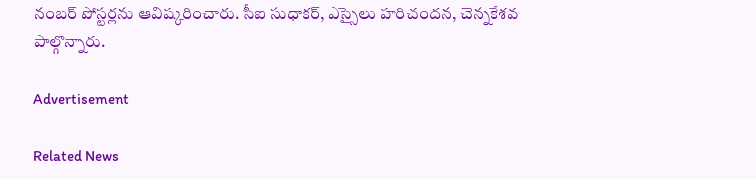నంబర్‌ పోస్టర్లను ఆవిష్కరించారు. సీఐ సుధాకర్‌, ఎస్సైలు హరిచందన, చెన్నకేశవ పాల్గొన్నారు.

Advertisement

Related News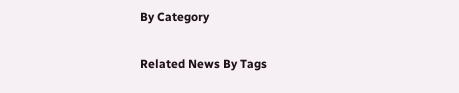By Category

Related News By Tags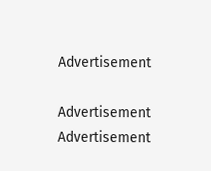Advertisement

Advertisement
Advertisement